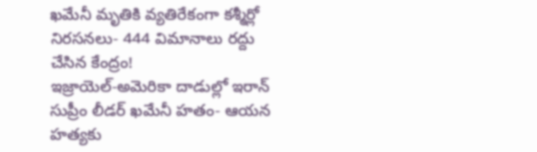ఖమేనీ మృతికి వ్యతిరేకంగా కశ్మీర్లో నిరసనలు- 444 విమానాలు రద్దు చేసిన కేంద్రం!
ఇజ్రాయెల్-అమెరికా దాడుల్లో ఇరాన్ సుప్రీం లీడర్ ఖమేనీ హతం- ఆయన హత్యకు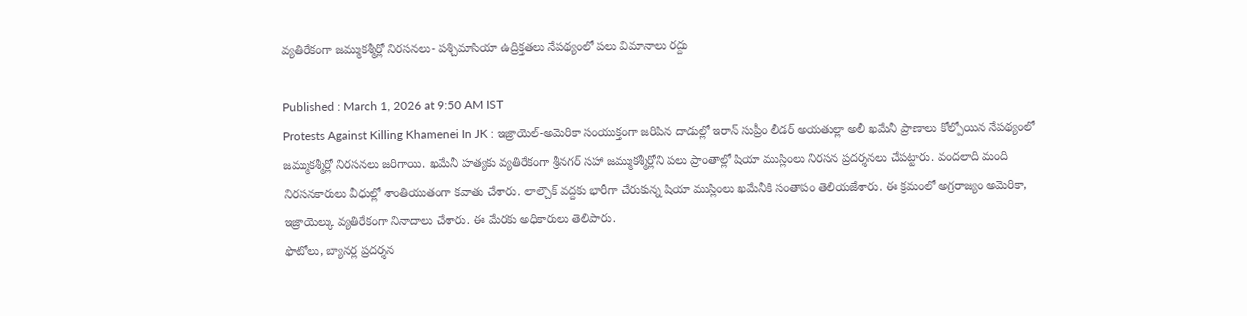వ్యతిరేకంగా జమ్ముకశ్మీర్లో నిరసనలు- పశ్చిమాసియా ఉద్రిక్తతలు నేపథ్యంలో పలు విమానాలు రద్దు

Published : March 1, 2026 at 9:50 AM IST
Protests Against Killing Khamenei In JK : ఇజ్రాయెల్-అమెరికా సంయుక్తంగా జరిపిన దాడుల్లో ఇరాన్ సుప్రీం లీడర్ అయతుల్లా అలీ ఖమేనీ ప్రాణాలు కోల్పోయిన నేపథ్యంలో జమ్ముకశ్మీర్లో నిరసనలు జరిగాయి. ఖమేనీ హత్యకు వ్యతిరేకంగా శ్రీనగర్ సహా జమ్ముకశ్మీర్లోని పలు ప్రాంతాల్లో షియా ముస్లింలు నిరసన ప్రదర్శనలు చేపట్టారు. వందలాది మంది నిరసనకారులు వీధుల్లో శాంతియుతంగా కవాతు చేశారు. లాల్చౌక్ వద్దకు భారీగా చేరుకున్న షియా ముస్లింలు ఖమేనీకి సంతాపం తెలియజేశారు. ఈ క్రమంలో అగ్రరాజ్యం అమెరికా, ఇజ్రాయెల్కు వ్యతిరేకంగా నినాదాలు చేశారు. ఈ మేరకు అధికారులు తెలిపారు.
ఫొటోలు, బ్యానర్ల ప్రదర్శన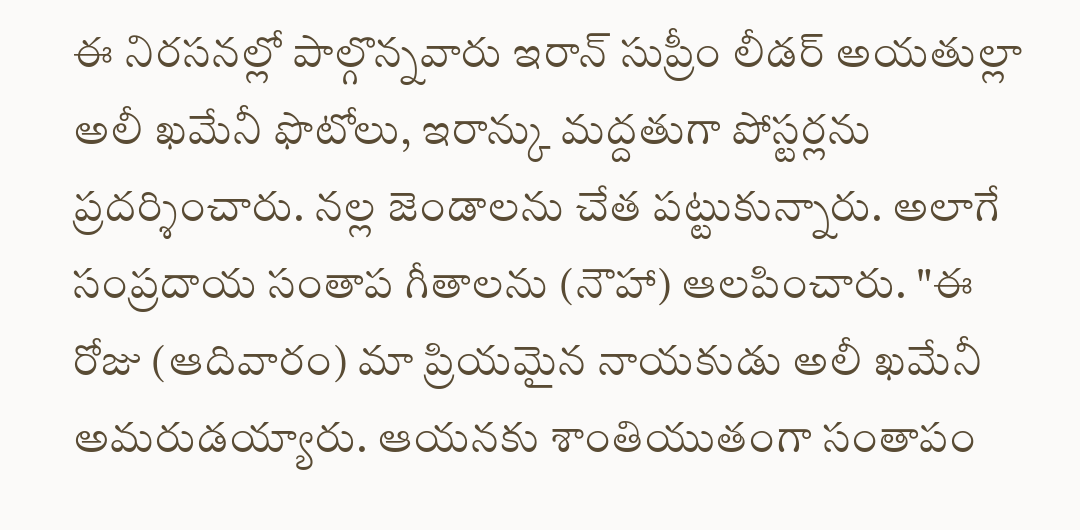ఈ నిరసనల్లో పాల్గొన్నవారు ఇరాన్ సుప్రీం లీడర్ అయతుల్లా అలీ ఖమేనీ ఫొటోలు, ఇరాన్కు మద్దతుగా పోస్టర్లను ప్రదర్శించారు. నల్ల జెండాలను చేత పట్టుకున్నారు. అలాగే సంప్రదాయ సంతాప గీతాలను (నౌహా) ఆలపించారు. "ఈ రోజు (ఆదివారం) మా ప్రియమైన నాయకుడు అలీ ఖమేనీ అమరుడయ్యారు. ఆయనకు శాంతియుతంగా సంతాపం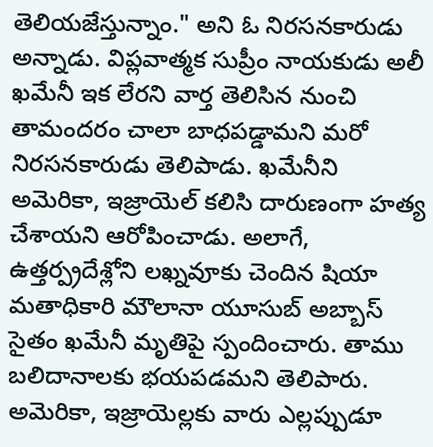తెలియజేస్తున్నాం." అని ఓ నిరసనకారుడు అన్నాడు. విప్లవాత్మక సుప్రీం నాయకుడు అలీ ఖమేనీ ఇక లేరని వార్త తెలిసిన నుంచి తామందరం చాలా బాధపడ్డామని మరో నిరసనకారుడు తెలిపాడు. ఖమేనీని అమెరికా, ఇజ్రాయెల్ కలిసి దారుణంగా హత్య చేశాయని ఆరోపించాడు. అలాగే, ఉత్తర్ప్రదేశ్లోని లఖ్నవూకు చెందిన షియా మతాధికారి మౌలానా యూసుబ్ అబ్బాస్ సైతం ఖమేనీ మృతిపై స్పందించారు. తాము బలిదానాలకు భయపడమని తెలిపారు. అమెరికా, ఇజ్రాయెల్లకు వారు ఎల్లప్పుడూ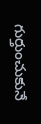గుర్తుంచుకునే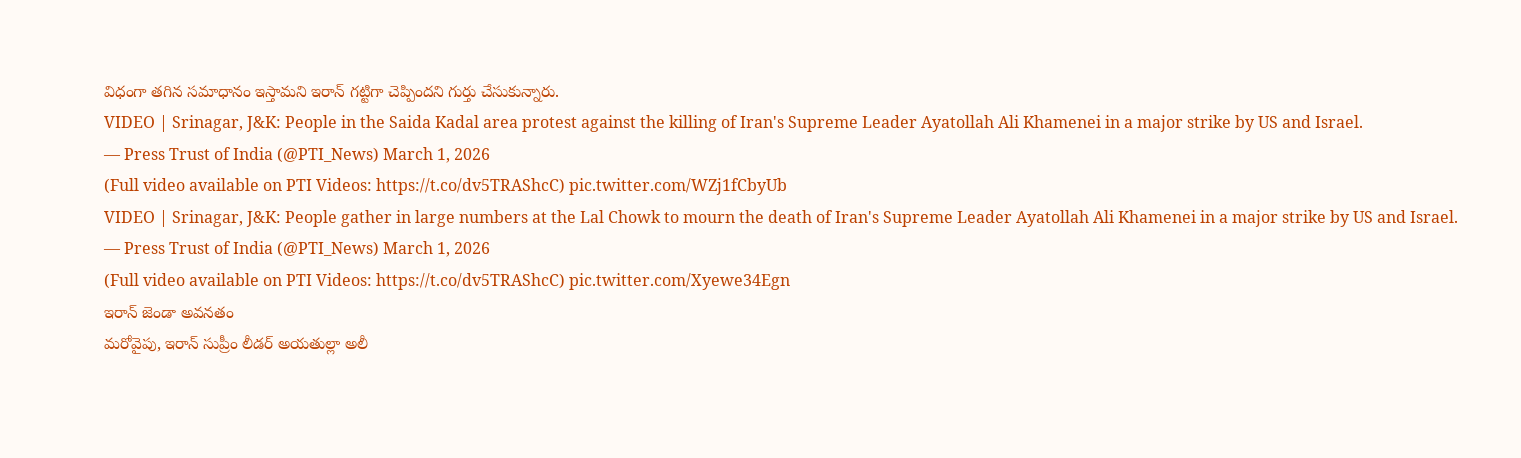విధంగా తగిన సమాధానం ఇస్తామని ఇరాన్ గట్టిగా చెప్పిందని గుర్తు చేసుకున్నారు.
VIDEO | Srinagar, J&K: People in the Saida Kadal area protest against the killing of Iran's Supreme Leader Ayatollah Ali Khamenei in a major strike by US and Israel.
— Press Trust of India (@PTI_News) March 1, 2026
(Full video available on PTI Videos: https://t.co/dv5TRAShcC) pic.twitter.com/WZj1fCbyUb
VIDEO | Srinagar, J&K: People gather in large numbers at the Lal Chowk to mourn the death of Iran's Supreme Leader Ayatollah Ali Khamenei in a major strike by US and Israel.
— Press Trust of India (@PTI_News) March 1, 2026
(Full video available on PTI Videos: https://t.co/dv5TRAShcC) pic.twitter.com/Xyewe34Egn
ఇరాన్ జెండా అవనతం
మరోవైపు, ఇరాన్ సుప్రీం లీడర్ అయతుల్లా అలీ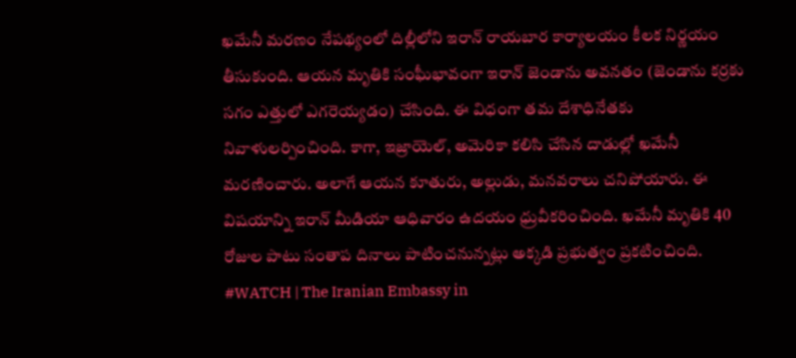ఖమేనీ మరణం నేపథ్యంలో దిల్లీలోని ఇరాన్ రాయబార కార్యాలయం కీలక నిర్ణయం తీసుకుంది. ఆయన మృతికి సంఘీభావంగా ఇరాన్ జెండాను అవనతం (జెండాను కర్రకు సగం ఎత్తులో ఎగరెయ్యడం) చేసింది. ఈ విధంగా తమ దేశాధినేతకు నివాళులర్పించింది. కాగా, ఇజ్రాయెల్, అమెరికా కలిసి చేసిన దాడుల్లో ఖమేనీ మరణించారు. అలాగే ఆయన కూతురు, అల్లుడు, మనవరాలు చనిపోయారు. ఈ విషయాన్ని ఇరాన్ మీడియా ఆధివారం ఉదయం ధ్రువీకరించింది. ఖమేనీ మృతికి 40 రోజుల పాటు సంతాప దినాలు పాటించనున్నట్లు అక్కడి ప్రభుత్వం ప్రకటించింది.
#WATCH | The Iranian Embassy in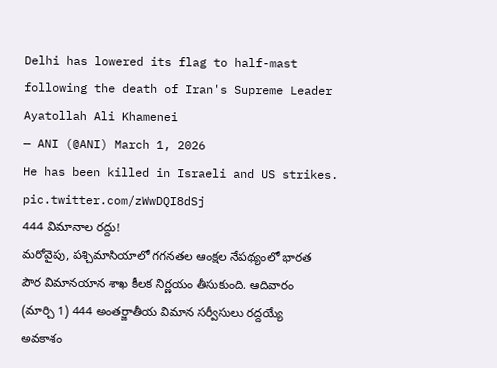Delhi has lowered its flag to half-mast following the death of Iran's Supreme Leader Ayatollah Ali Khamenei
— ANI (@ANI) March 1, 2026
He has been killed in Israeli and US strikes. pic.twitter.com/zWwDQI8dSj
444 విమానాల రద్దు!
మరోవైపు, పశ్చిమాసియాలో గగనతల ఆంక్షల నేపథ్యంలో భారత పౌర విమానయాన శాఖ కీలక నిర్ణయం తీసుకుంది. ఆదివారం (మార్చి 1) 444 అంతర్జాతీయ విమాన సర్వీసులు రద్దయ్యే అవకాశం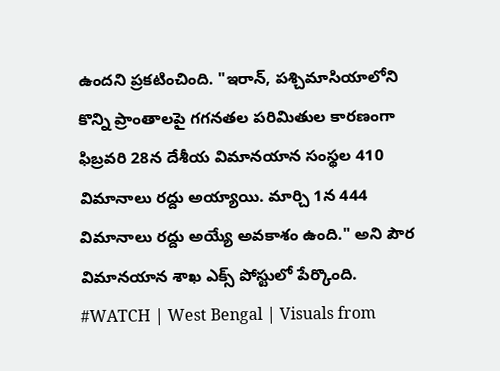ఉందని ప్రకటించింది. "ఇరాన్, పశ్చిమాసియాలోని కొన్ని ప్రాంతాలపై గగనతల పరిమితుల కారణంగా ఫిబ్రవరి 28న దేశీయ విమానయాన సంస్థల 410 విమానాలు రద్దు అయ్యాయి. మార్చి 1న 444 విమానాలు రద్దు అయ్యే అవకాశం ఉంది." అని పౌర విమానయాన శాఖ ఎక్స్ పోస్టులో పేర్కొంది.
#WATCH | West Bengal | Visuals from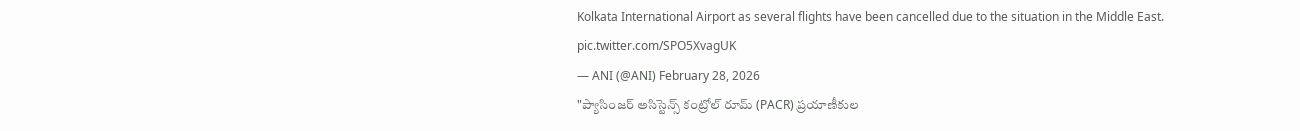Kolkata International Airport as several flights have been cancelled due to the situation in the Middle East. pic.twitter.com/SPO5XvagUK
— ANI (@ANI) February 28, 2026
"ప్యాసింజర్ అసిస్టెన్స్ కంట్రోల్ రూమ్ (PACR) ప్రయాణీకుల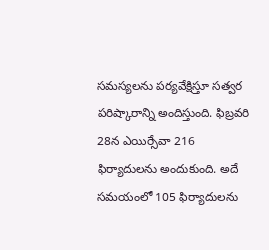సమస్యలను పర్యవేక్షిస్తూ సత్వర పరిష్కారాన్ని అందిస్తుంది. ఫిబ్రవరి 28న ఎయిర్సేవా 216 ఫిర్యాదులను అందుకుంది. అదే సమయంలో 105 ఫిర్యాదులను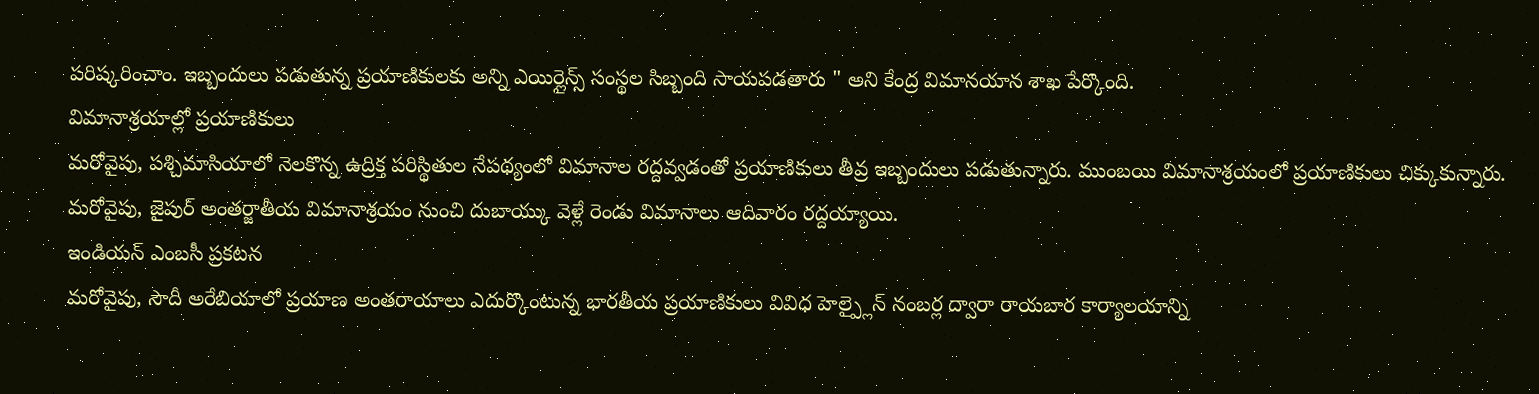పరిష్కరించాం. ఇబ్బందులు పడుతున్న ప్రయాణికులకు అన్ని ఎయిర్లైన్స్ సంస్థల సిబ్బంది సాయపడతారు " అని కేంద్ర విమానయాన శాఖ పేర్కొంది.
విమానాశ్రయాల్లో ప్రయాణికులు
మరోవైపు, పశ్చిమాసియాలో నెలకొన్న ఉద్రిక్త పరిస్థితుల నేపథ్యంలో విమానాల రద్దవ్వడంతో ప్రయాణికులు తీవ్ర ఇబ్బందులు పడుతున్నారు. ముంబయి విమానాశ్రయంలో ప్రయాణికులు చిక్కుకున్నారు. మరోవైపు, జైపుర్ అంతర్జాతీయ విమానాశ్రయం నుంచి దుబాయ్కు వెళ్లే రెండు విమానాలు ఆదివారం రద్దయ్యాయి.
ఇండియన్ ఎంబసీ ప్రకటన
మరోవైపు, సౌదీ అరేబియాలో ప్రయాణ అంతరాయాలు ఎదుర్కొంటున్న భారతీయ ప్రయాణికులు వివిధ హెల్ప్లైన్ నంబర్ల ద్వారా రాయబార కార్యాలయాన్ని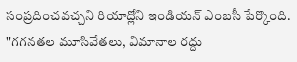సంప్రదించవచ్చని రియాద్లోని ఇండియన్ ఎంబసీ పేర్కొంది. "గగనతల మూసివేతలు, విమానాల రద్దు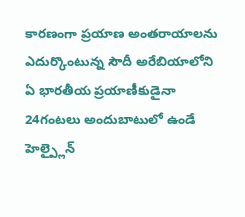కారణంగా ప్రయాణ అంతరాయాలను ఎదుర్కొంటున్న సౌదీ అరేబియాలోని ఏ భారతీయ ప్రయాణీకుడైనా 24గంటలు అందుబాటులో ఉండే హెల్ప్లైన్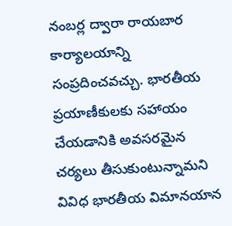నంబర్ల ద్వారా రాయబార కార్యాలయాన్ని సంప్రదించవచ్చు. భారతీయ ప్రయాణీకులకు సహాయం చేయడానికి అవసరమైన చర్యలు తీసుకుంటున్నామని వివిధ భారతీయ విమానయాన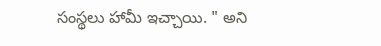సంస్థలు హామీ ఇచ్చాయి. " అని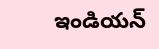ఇండియన్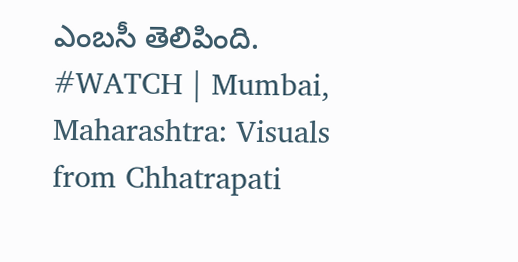ఎంబసీ తెలిపింది.
#WATCH | Mumbai, Maharashtra: Visuals from Chhatrapati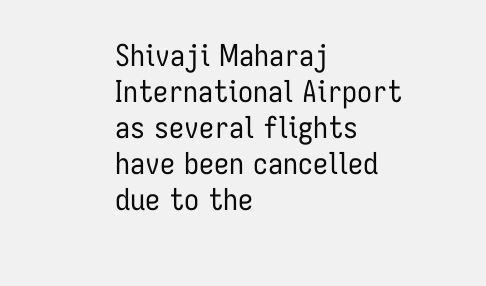Shivaji Maharaj International Airport as several flights have been cancelled due to the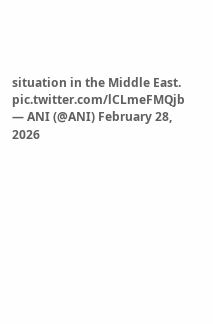situation in the Middle East. pic.twitter.com/lCLmeFMQjb
— ANI (@ANI) February 28, 2026